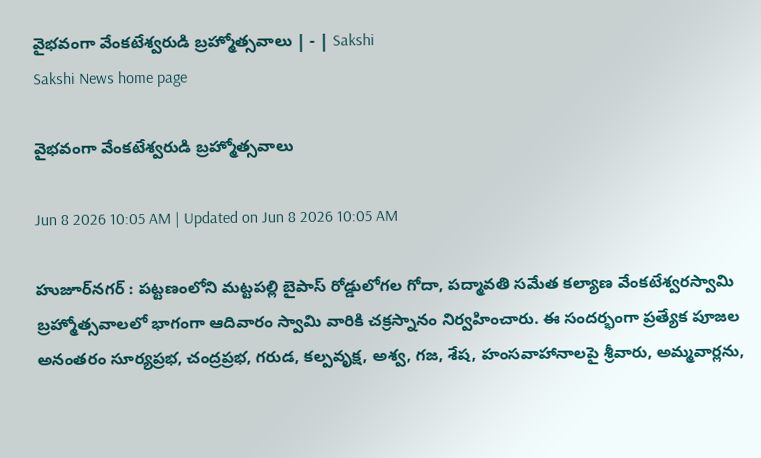వైభవంగా వేంకటేశ్వరుడి బ్రహ్మోత్సవాలు | - | Sakshi
Sakshi News home page

వైభవంగా వేంకటేశ్వరుడి బ్రహ్మోత్సవాలు

Jun 8 2026 10:05 AM | Updated on Jun 8 2026 10:05 AM

హుజూర్‌నగర్‌ : పట్టణంలోని మట్టపల్లి బైపాస్‌ రోడ్డులోగల గోదా, పద్మావతి సమేత కల్యాణ వేంకటేశ్వరస్వామి బ్రహ్మోత్సవాలలో భాగంగా ఆదివారం స్వామి వారికి చక్రస్నానం నిర్వహించారు. ఈ సందర్భంగా ప్రత్యేక పూజల అనంతరం సూర్యప్రభ, చంద్రప్రభ, గరుడ, కల్పవృక్ష, అశ్వ, గజ, శేష, హంసవాహానాలపై శ్రీవారు, అమ్మవార్లను,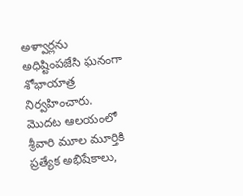అళ్వార్లను అధిష్టింపజేసి ఘనంగా శోభాయాత్ర నిర్వహించారు. మొదట ఆలయంలో శ్రీవారి మూల మూర్తికి ప్రత్యేక అభిషేకాలు,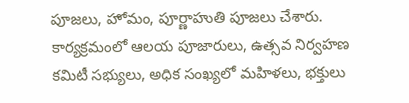పూజలు, హోమం, పూర్ణాహుతి పూజలు చేశారు. కార్యక్రమంలో ఆలయ పూజారులు, ఉత్సవ నిర్వహణ కమిటీ సభ్యులు, అధిక సంఖ్యలో మహిళలు, భక్తులు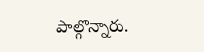పాల్గొన్నారు.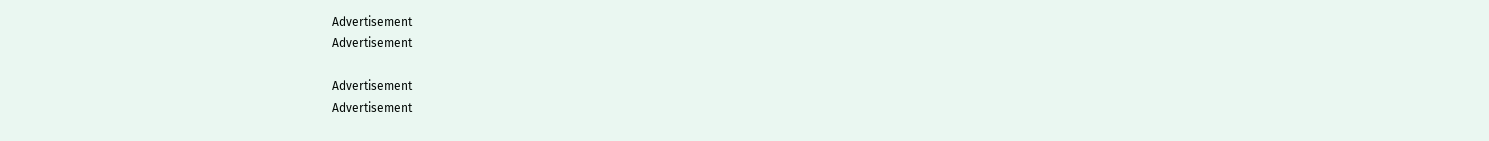Advertisement
Advertisement

Advertisement
Advertisement